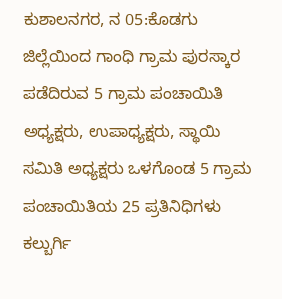ಕುಶಾಲನಗರ, ನ 05:ಕೊಡಗು ಜಿಲ್ಲೆಯಿಂದ ಗಾಂಧಿ ಗ್ರಾಮ ಪುರಸ್ಕಾರ ಪಡೆದಿರುವ 5 ಗ್ರಾಮ ಪಂಚಾಯಿತಿ ಅಧ್ಯಕ್ಷರು, ಉಪಾಧ್ಯಕ್ಷರು, ಸ್ಥಾಯಿ ಸಮಿತಿ ಅಧ್ಯಕ್ಷರು ಒಳಗೊಂಡ 5 ಗ್ರಾಮ ಪಂಚಾಯಿತಿಯ 25 ಪ್ರತಿನಿಧಿಗಳು ಕಲ್ಬುರ್ಗಿ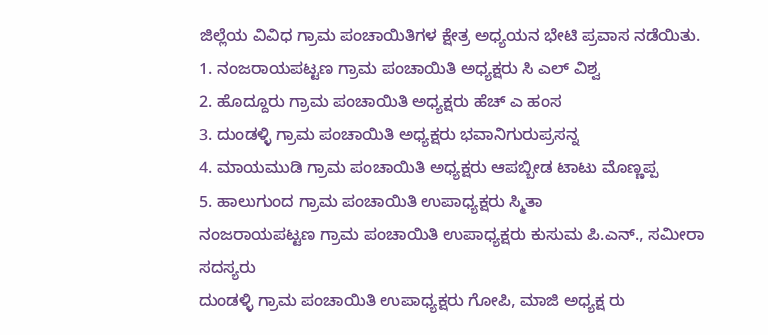ಜಿಲ್ಲೆಯ ವಿವಿಧ ಗ್ರಾಮ ಪಂಚಾಯಿತಿಗಳ ಕ್ಷೇತ್ರ ಅಧ್ಯಯನ ಭೇಟಿ ಪ್ರವಾಸ ನಡೆಯಿತು.
1. ನಂಜರಾಯಪಟ್ಟಣ ಗ್ರಾಮ ಪಂಚಾಯಿತಿ ಅಧ್ಯಕ್ಷರು ಸಿ ಎಲ್ ವಿಶ್ವ
2. ಹೊದ್ದೂರು ಗ್ರಾಮ ಪಂಚಾಯಿತಿ ಅಧ್ಯಕ್ಷರು ಹೆಚ್ ಎ ಹಂಸ
3. ದುಂಡಳ್ಳಿ ಗ್ರಾಮ ಪಂಚಾಯಿತಿ ಅಧ್ಯಕ್ಷರು ಭವಾನಿಗುರುಪ್ರಸನ್ನ
4. ಮಾಯಮುಡಿ ಗ್ರಾಮ ಪಂಚಾಯಿತಿ ಅಧ್ಯಕ್ಷರು ಆಪಬ್ಬೀಡ ಟಾಟು ಮೊಣ್ಣಪ್ಪ
5. ಹಾಲುಗುಂದ ಗ್ರಾಮ ಪಂಚಾಯಿತಿ ಉಪಾಧ್ಯಕ್ಷರು ಸ್ಮಿತಾ
ನಂಜರಾಯಪಟ್ಟಣ ಗ್ರಾಮ ಪಂಚಾಯಿತಿ ಉಪಾಧ್ಯಕ್ಷರು ಕುಸುಮ ಪಿ.ಎನ್., ಸಮೀರಾ ಸದಸ್ಯರು
ದುಂಡಳ್ಳಿ ಗ್ರಾಮ ಪಂಚಾಯಿತಿ ಉಪಾಧ್ಯಕ್ಷರು ಗೋಪಿ, ಮಾಜಿ ಅಧ್ಯಕ್ಷ ರು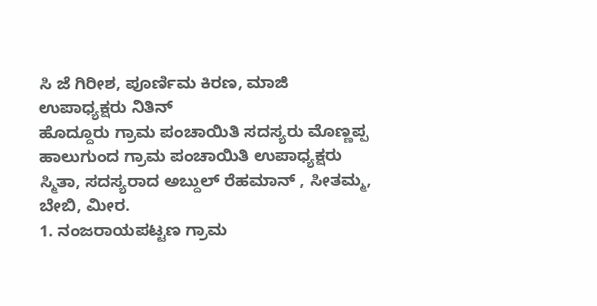ಸಿ ಜೆ ಗಿರೀಶ, ಪೂರ್ಣಿಮ ಕಿರಣ, ಮಾಜಿ ಉಪಾಧ್ಯಕ್ಷರು ನಿತಿನ್
ಹೊದ್ದೂರು ಗ್ರಾಮ ಪಂಚಾಯಿತಿ ಸದಸ್ಯರು ಮೊಣ್ಣಪ್ಪ
ಹಾಲುಗುಂದ ಗ್ರಾಮ ಪಂಚಾಯಿತಿ ಉಪಾಧ್ಯಕ್ಷರು ಸ್ಮಿತಾ, ಸದಸ್ಯರಾದ ಅಬ್ದುಲ್ ರೆಹಮಾನ್ , ಸೀತಮ್ಮ, ಬೇಬಿ, ಮೀರ.
1. ನಂಜರಾಯಪಟ್ಟಣ ಗ್ರಾಮ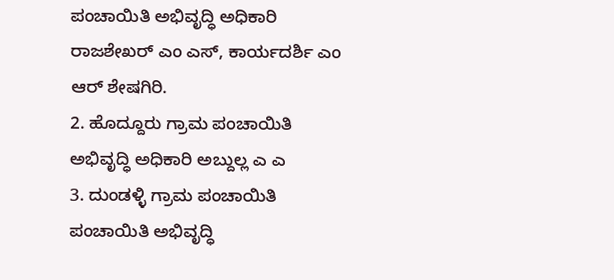ಪಂಚಾಯಿತಿ ಅಭಿವೃದ್ಧಿ ಅಧಿಕಾರಿ ರಾಜಶೇಖರ್ ಎಂ ಎಸ್, ಕಾರ್ಯದರ್ಶಿ ಎಂ ಆರ್ ಶೇಷಗಿರಿ.
2. ಹೊದ್ದೂರು ಗ್ರಾಮ ಪಂಚಾಯಿತಿ ಅಭಿವೃದ್ಧಿ ಅಧಿಕಾರಿ ಅಬ್ದುಲ್ಲ ಎ ಎ
3. ದುಂಡಳ್ಳಿ ಗ್ರಾಮ ಪಂಚಾಯಿತಿ ಪಂಚಾಯಿತಿ ಅಭಿವೃದ್ಧಿ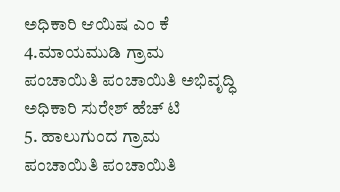ಅಧಿಕಾರಿ ಆಯಿಷ ಎಂ ಕೆ
4.ಮಾಯಮುಡಿ ಗ್ರಾಮ ಪಂಚಾಯಿತಿ ಪಂಚಾಯಿತಿ ಅಭಿವೃದ್ಧಿ ಅಧಿಕಾರಿ ಸುರೇಶ್ ಹೆಚ್ ಟಿ
5. ಹಾಲುಗುಂದ ಗ್ರಾಮ ಪಂಚಾಯಿತಿ ಪಂಚಾಯಿತಿ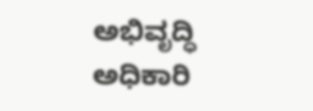ಅಭಿವೃದ್ಧಿ ಅಧಿಕಾರಿ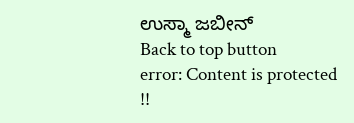ಉಸ್ಮಾ ಜಬೀನ್
Back to top button
error: Content is protected !!